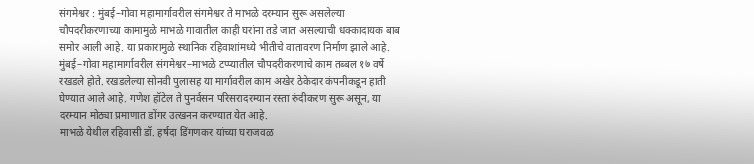संगमेश्वर : मुंबई–गोवा महामार्गावरील संगमेश्वर ते माभळे दरम्यान सुरू असलेल्या चौपदरीकरणाच्या कामामुळे माभळे गावातील काही घरांना तडे जात असल्याची धक्कादायक बाब समोर आली आहे. या प्रकारामुळे स्थानिक रहिवाशांमध्ये भीतीचे वातावरण निर्माण झाले आहे.
मुंबई–गोवा महामार्गावरील संगमेश्वर–माभळे टप्प्यातील चौपदरीकरणाचे काम तब्बल १७ वर्षे रखडले होते. रखडलेल्या सोनवी पुलासह या मार्गावरील काम अखेर ठेकेदार कंपनीकडून हाती घेण्यात आले आहे. गणेश हॉटेल ते पुनर्वसन परिसरादरम्यान रस्ता रुंदीकरण सुरू असून, या दरम्यान मोठ्या प्रमाणात डोंगर उत्खनन करण्यात येत आहे.
माभळे येथील रहिवासी डॉ. हर्षदा डिंगणकर यांच्या घराजवळ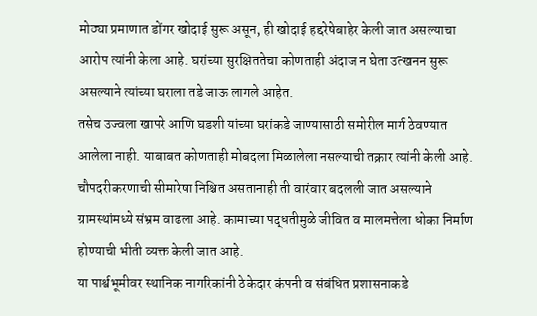मोठ्या प्रमाणात डोंगर खोदाई सुरू असून, ही खोदाई हद्दरेषेबाहेर केली जात असल्याचा आरोप त्यांनी केला आहे. घरांच्या सुरक्षिततेचा कोणताही अंदाज न घेता उत्खनन सुरू असल्याने त्यांच्या घराला तडे जाऊ लागले आहेत.
तसेच उज्वला खापरे आणि घडशी यांच्या घरांकडे जाण्यासाठी समोरील मार्ग ठेवण्यात आलेला नाही. याबाबत कोणताही मोबदला मिळालेला नसल्याची तक्रार त्यांनी केली आहे. चौपदरीकरणाची सीमारेषा निश्चित असतानाही ती वारंवार बदलली जात असल्याने ग्रामस्थांमध्ये संभ्रम वाढला आहे. कामाच्या पद्धतीमुळे जीवित व मालमत्तेला धोका निर्माण होण्याची भीती व्यक्त केली जात आहे.
या पार्श्वभूमीवर स्थानिक नागरिकांनी ठेकेदार कंपनी व संबंधित प्रशासनाकडे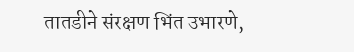तातडीने संरक्षण भिंत उभारणे,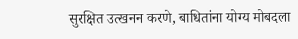सुरक्षित उत्खनन करणे, बाधितांना योग्य मोबदला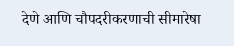देणे आणि चौपदरीकरणाची सीमारेषा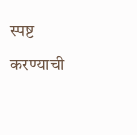स्पष्ट करण्याची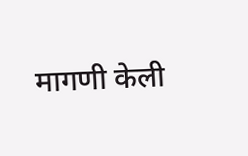मागणी केली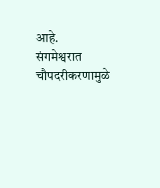आहे.
संगमेश्वरात चौपदरीकरणामुळे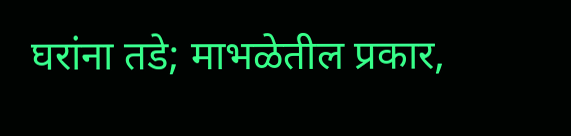घरांना तडे; माभळेतील प्रकार,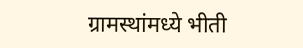ग्रामस्थांमध्ये भीती